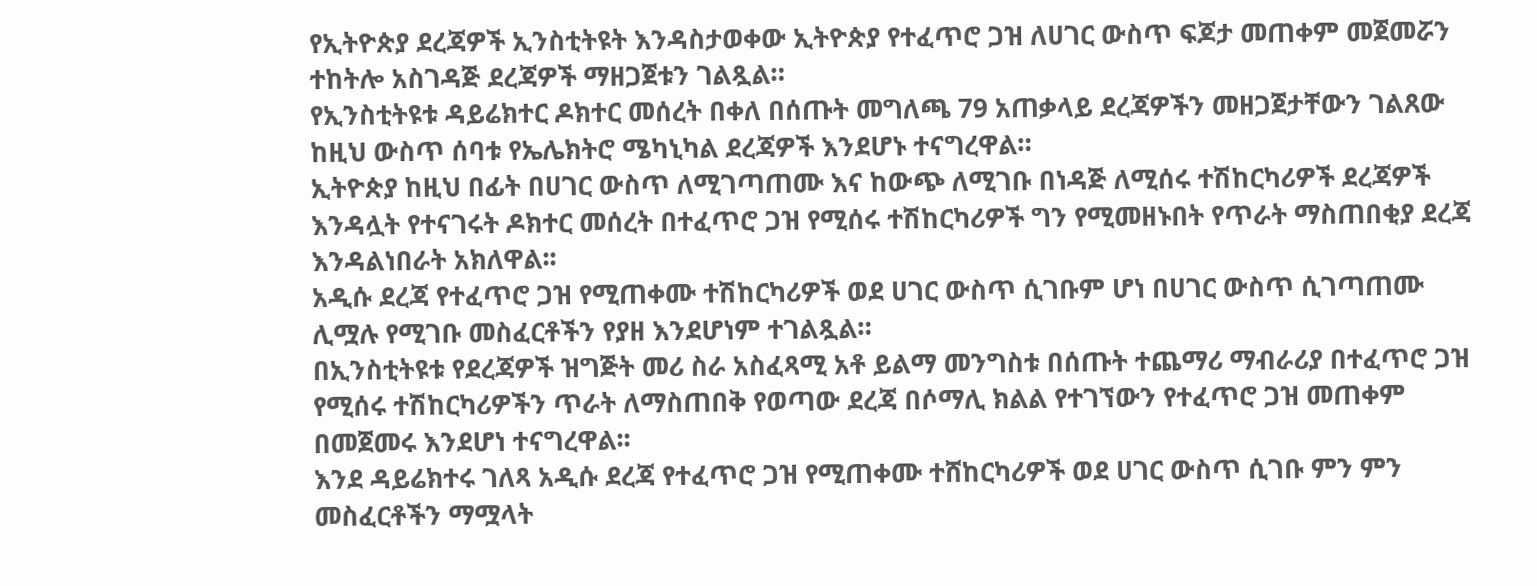የኢትዮጵያ ደረጃዎች ኢንስቲትዩት እንዳስታወቀው ኢትዮጵያ የተፈጥሮ ጋዝ ለሀገር ውስጥ ፍጆታ መጠቀም መጀመሯን ተከትሎ አስገዳጅ ደረጃዎች ማዘጋጀቱን ገልጿል።
የኢንስቲትዩቱ ዳይሬክተር ዶክተር መሰረት በቀለ በሰጡት መግለጫ 79 አጠቃላይ ደረጃዎችን መዘጋጀታቸውን ገልጸው ከዚህ ውስጥ ሰባቱ የኤሌክትሮ ሜካኒካል ደረጃዎች እንደሆኑ ተናግረዋል።
ኢትዮጵያ ከዚህ በፊት በሀገር ውስጥ ለሚገጣጠሙ እና ከውጭ ለሚገቡ በነዳጅ ለሚሰሩ ተሽከርካሪዎች ደረጃዎች እንዳሏት የተናገሩት ዶክተር መሰረት በተፈጥሮ ጋዝ የሚሰሩ ተሽከርካሪዎች ግን የሚመዘኑበት የጥራት ማስጠበቂያ ደረጃ እንዳልነበራት አክለዋል፡፡
አዲሱ ደረጃ የተፈጥሮ ጋዝ የሚጠቀሙ ተሽከርካሪዎች ወደ ሀገር ውስጥ ሲገቡም ሆነ በሀገር ውስጥ ሲገጣጠሙ ሊሟሉ የሚገቡ መስፈርቶችን የያዘ እንደሆነም ተገልጿል።
በኢንስቲትዩቱ የደረጃዎች ዝግጅት መሪ ስራ አስፈጻሚ አቶ ይልማ መንግስቱ በሰጡት ተጨማሪ ማብራሪያ በተፈጥሮ ጋዝ የሚሰሩ ተሽከርካሪዎችን ጥራት ለማስጠበቅ የወጣው ደረጃ በሶማሊ ክልል የተገኘውን የተፈጥሮ ጋዝ መጠቀም በመጀመሩ እንደሆነ ተናግረዋል፡፡
እንደ ዳይሬክተሩ ገለጻ አዲሱ ደረጃ የተፈጥሮ ጋዝ የሚጠቀሙ ተሸከርካሪዎች ወደ ሀገር ውስጥ ሲገቡ ምን ምን መስፈርቶችን ማሟላት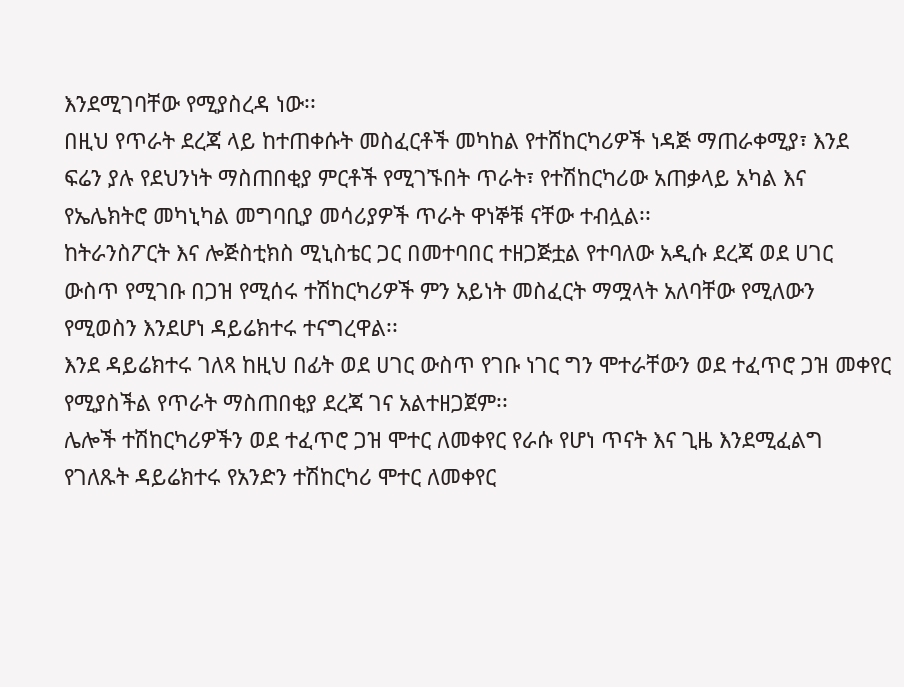እንደሚገባቸው የሚያስረዳ ነው፡፡
በዚህ የጥራት ደረጃ ላይ ከተጠቀሱት መስፈርቶች መካከል የተሸከርካሪዎች ነዳጅ ማጠራቀሚያ፣ እንደ ፍሬን ያሉ የደህንነት ማስጠበቂያ ምርቶች የሚገኙበት ጥራት፣ የተሽከርካሪው አጠቃላይ አካል እና የኤሌክትሮ መካኒካል መግባቢያ መሳሪያዎች ጥራት ዋነኞቹ ናቸው ተብሏል፡፡
ከትራንስፖርት እና ሎጅስቲክስ ሚኒስቴር ጋር በመተባበር ተዘጋጅቷል የተባለው አዲሱ ደረጃ ወደ ሀገር ውስጥ የሚገቡ በጋዝ የሚሰሩ ተሽከርካሪዎች ምን አይነት መስፈርት ማሟላት አለባቸው የሚለውን የሚወስን እንደሆነ ዳይሬክተሩ ተናግረዋል፡፡
እንደ ዳይሬክተሩ ገለጻ ከዚህ በፊት ወደ ሀገር ውስጥ የገቡ ነገር ግን ሞተራቸውን ወደ ተፈጥሮ ጋዝ መቀየር የሚያስችል የጥራት ማስጠበቂያ ደረጃ ገና አልተዘጋጀም፡፡
ሌሎች ተሽከርካሪዎችን ወደ ተፈጥሮ ጋዝ ሞተር ለመቀየር የራሱ የሆነ ጥናት እና ጊዜ እንደሚፈልግ የገለጹት ዳይሬክተሩ የአንድን ተሽከርካሪ ሞተር ለመቀየር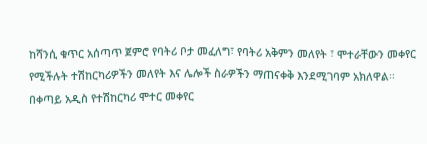ከሻንሲ ቁጥር አሰጣጥ ጀምሮ የባትሪ ቦታ መፈለግ፣ የባትሪ አቅምን መለየት ፣ ሞተራቸውን መቀየር የሚችሉት ተሽከርካሪዎችን መለየት እና ሌሎች ስራዎችን ማጠናቀቅ እንደሚገባም አክለዋል፡፡
በቀጣይ አዲስ የተሽከርካሪ ሞተር መቀየር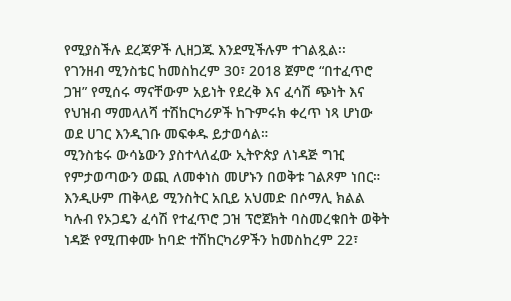የሚያስችሉ ደረጃዎች ሊዘጋጁ እንደሚችሉም ተገልጿል፡፡
የገንዘብ ሚንስቴር ከመስከረም 30፣ 2018 ጀምሮ “በተፈጥሮ ጋዝ” የሚሰሩ ማናቸውም አይነት የደረቅ እና ፈሳሽ ጭነት እና የህዝብ ማመላለሻ ተሽከርካሪዎች ከጉምሩክ ቀረጥ ነጻ ሆነው ወደ ሀገር እንዲገቡ መፍቀዱ ይታወሳል።
ሚንስቴሩ ውሳኔውን ያስተላለፈው ኢትዮጵያ ለነዳጅ ግዢ የምታወጣውን ወጪ ለመቀነስ መሆኑን በወቅቱ ገልጾም ነበር።
እንዲሁም ጠቅላይ ሚንስትር አቢይ አህመድ በሶማሊ ክልል ካሉብ የኦጋዴን ፈሳሽ የተፈጥሮ ጋዝ ፕሮጀክት ባስመረቁበት ወቅት ነዳጅ የሚጠቀሙ ከባድ ተሽከርካሪዎችን ከመስከረም 22፣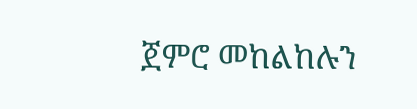ጀምሮ መከልከሉን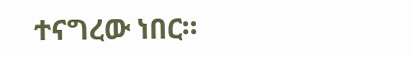ተናግረው ነበር።